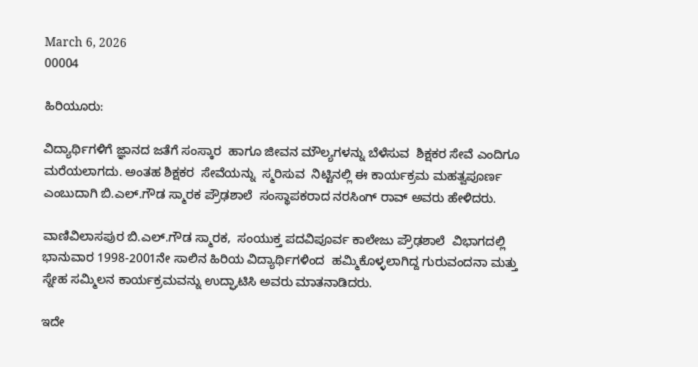March 6, 2026
00004

ಹಿರಿಯೂರು:

ವಿದ್ಯಾರ್ಥಿಗಳಿಗೆ ಜ್ಞಾನದ ಜತೆಗೆ ಸಂಸ್ಕಾರ  ಹಾಗೂ ಜೀವನ ಮೌಲ್ಯಗಳನ್ನು ಬೆಳೆಸುವ  ಶಿಕ್ಷಕರ ಸೇವೆ ಎಂದಿಗೂ ಮರೆಯಲಾಗದು. ಅಂತಹ ಶಿಕ್ಷಕರ  ಸೇವೆಯನ್ನು  ಸ್ಮರಿಸುವ  ನಿಟ್ಟಿನಲ್ಲಿ ಈ ಕಾರ್ಯಕ್ರಮ ಮಹತ್ವಪೂರ್ಣ ಎಂಬುದಾಗಿ ಬಿ.ಎಲ್.ಗೌಡ ಸ್ಮಾರಕ ಪ್ರೌಢಶಾಲೆ  ಸಂಸ್ಥಾಪಕರಾದ ನರಸಿಂಗ್ ರಾವ್ ಅವರು ಹೇಳಿದರು.

ವಾಣಿವಿಲಾಸಪುರ ಬಿ.ಎಲ್.ಗೌಡ ಸ್ಮಾರಕ,  ಸಂಯುಕ್ತ ಪದವಿಪೂರ್ವ ಕಾಲೇಜು ಪ್ರೌಢಶಾಲೆ  ವಿಭಾಗದಲ್ಲಿ ಭಾನುವಾರ 1998-2001ನೇ ಸಾಲಿನ ಹಿರಿಯ ವಿದ್ಯಾರ್ಥಿಗಳಿಂದ  ಹಮ್ಮಿಕೊಳ್ಳಲಾಗಿದ್ದ ಗುರುವಂದನಾ ಮತ್ತು ಸ್ನೇಹ ಸಮ್ಮಿಲನ ಕಾರ್ಯಕ್ರಮವನ್ನು ಉದ್ಘಾಟಿಸಿ ಅವರು ಮಾತನಾಡಿದರು.

ಇದೇ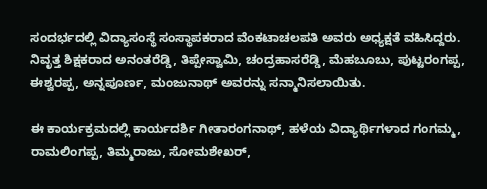ಸಂದರ್ಭದಲ್ಲಿ ವಿದ್ಯಾಸಂಸ್ಥೆ ಸಂಸ್ಥಾಪಕರಾದ ವೆಂಕಟಾಚಲಪತಿ ಅವರು ಅಧ್ಯಕ್ಷತೆ ವಹಿಸಿದ್ದರು. ನಿವೃತ್ತ ಶಿಕ್ಷಕರಾದ ಅನಂತರೆಡ್ಡಿ, ತಿಪ್ಪೇಸ್ವಾಮಿ, ಚಂದ್ರಹಾಸರೆಡ್ಡಿ, ಮೆಹಬೂಬು, ಪುಟ್ಟರಂಗಪ್ಪ, ಈಶ್ವರಪ್ಪ, ಅನ್ನಪೂರ್ಣ, ಮಂಜುನಾಥ್ ಅವರನ್ನು ಸನ್ಮಾನಿಸಲಾಯಿತು.

ಈ ಕಾರ್ಯಕ್ರಮದಲ್ಲಿ ಕಾರ್ಯದರ್ಶಿ ಗೀತಾರಂಗನಾಥ್, ಹಳೆಯ ವಿದ್ಯಾರ್ಥಿಗಳಾದ ಗಂಗಮ್ಮ, ರಾಮಲಿಂಗಪ್ಪ, ತಿಮ್ಮರಾಜು, ಸೋಮಶೇಖರ್,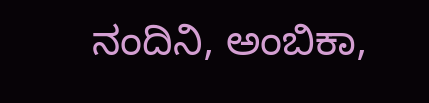ನಂದಿನಿ, ಅಂಬಿಕಾ,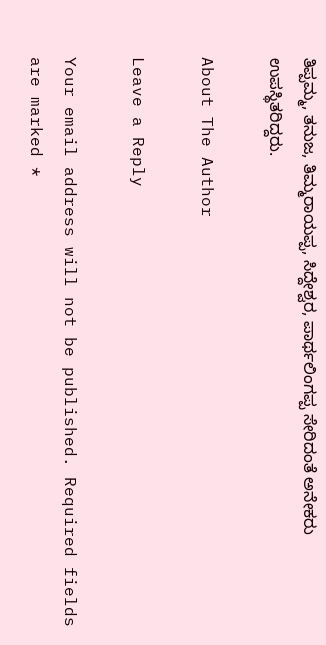ತಿಪ್ಪಮ್ಮ, ತನುಜ, ತಿಮ್ಮರಾಯಪ್ಪ, ಸಿದ್ದೇಶ್ವರ, ಪಾರ್ಥಲಿಂಗಪ್ಪ ಸೇರಿದಂತೆ ಅನೇಕರು ಉಪಸ್ಥಿತರಿದ್ದರು.

About The Author

Leave a Reply

Your email address will not be published. Required fields are marked *